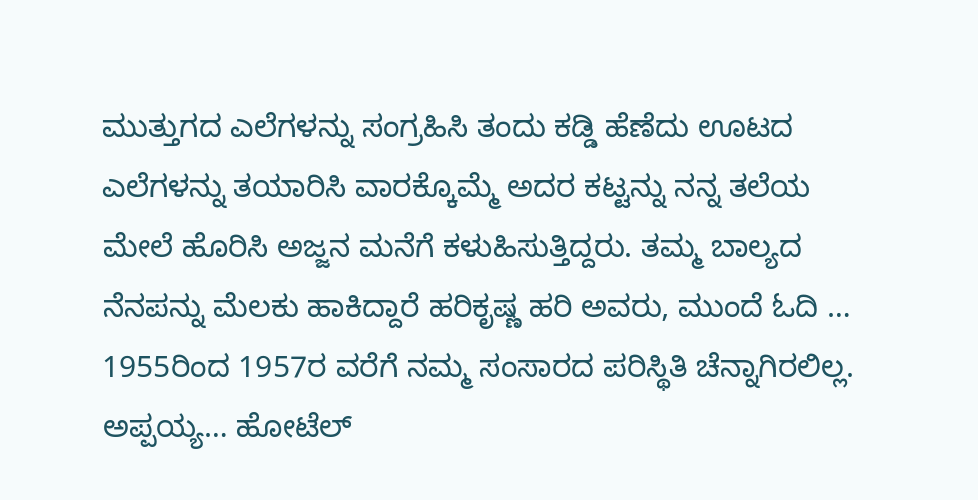ಮುತ್ತುಗದ ಎಲೆಗಳನ್ನು ಸಂಗ್ರಹಿಸಿ ತಂದು ಕಡ್ಡಿ ಹೆಣೆದು ಊಟದ ಎಲೆಗಳನ್ನು ತಯಾರಿಸಿ ವಾರಕ್ಕೊಮ್ಮೆ ಅದರ ಕಟ್ಟನ್ನು ನನ್ನ ತಲೆಯ ಮೇಲೆ ಹೊರಿಸಿ ಅಜ್ಜನ ಮನೆಗೆ ಕಳುಹಿಸುತ್ತಿದ್ದರು. ತಮ್ಮ ಬಾಲ್ಯದ ನೆನಪನ್ನು ಮೆಲಕು ಹಾಕಿದ್ದಾರೆ ಹರಿಕೃಷ್ಣ ಹರಿ ಅವರು, ಮುಂದೆ ಓದಿ …
1955ರಿಂದ 1957ರ ವರೆಗೆ ನಮ್ಮ ಸಂಸಾರದ ಪರಿಸ್ಥಿತಿ ಚೆನ್ನಾಗಿರಲಿಲ್ಲ. ಅಪ್ಪಯ್ಯ… ಹೋಟೆಲ್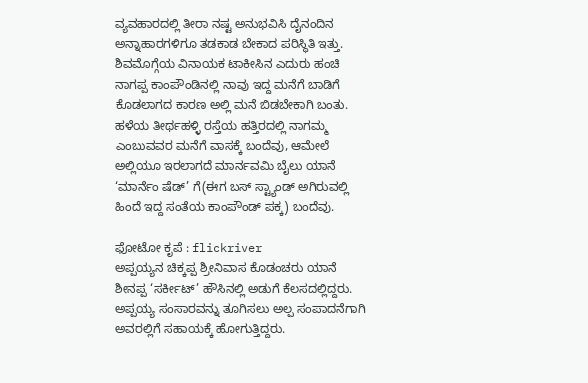ವ್ಯವಹಾರದಲ್ಲಿ ತೀರಾ ನಷ್ಟ ಅನುಭವಿಸಿ ದೈನಂದಿನ ಅನ್ನಾಹಾರಗಳಿಗೂ ತಡಕಾಡ ಬೇಕಾದ ಪರಿಸ್ಥಿತಿ ಇತ್ತು.
ಶಿವಮೊಗ್ಗೆಯ ವಿನಾಯಕ ಟಾಕೀಸಿನ ಎದುರು ಹಂಚಿ ನಾಗಪ್ಪ ಕಾಂಪೌಂಡಿನಲ್ಲಿ ನಾವು ಇದ್ದ ಮನೆಗೆ ಬಾಡಿಗೆ ಕೊಡಲಾಗದ ಕಾರಣ ಅಲ್ಲಿ ಮನೆ ಬಿಡಬೇಕಾಗಿ ಬಂತು. ಹಳೆಯ ತೀರ್ಥಹಳ್ಳಿ ರಸ್ತೆಯ ಹತ್ತಿರದಲ್ಲಿ ನಾಗಮ್ಮ ಎಂಬುವವರ ಮನೆಗೆ ವಾಸಕ್ಕೆ ಬಂದೆವು, ಆಮೇಲೆ ಅಲ್ಲಿಯೂ ಇರಲಾಗದೆ ಮಾರ್ನವಮಿ ಬೈಲು ಯಾನೆ ‘ಮಾರ್ನೆಂ ಷೆಡ್’ ಗೆ(ಈಗ ಬಸ್ ಸ್ಟ್ಯಾಂಡ್ ಅಗಿರುವಲ್ಲಿ ಹಿಂದೆ ಇದ್ದ ಸಂತೆಯ ಕಾಂಪೌಂಡ್ ಪಕ್ಕ) ಬಂದೆವು.

ಫೋಟೋ ಕೃಪೆ : flickriver
ಅಪ್ಪಯ್ಯನ ಚಿಕ್ಕಪ್ಪ ಶ್ರೀನಿವಾಸ ಕೊಡಂಚರು ಯಾನೆ ಶೀನಪ್ಪ ‘ಸರ್ಕೀಟ್’ ಹೌಸಿನಲ್ಲಿ ಅಡುಗೆ ಕೆಲಸದಲ್ಲಿದ್ದರು. ಅಪ್ಪಯ್ಯ ಸಂಸಾರವನ್ನು ತೂಗಿಸಲು ಅಲ್ಪ ಸಂಪಾದನೆಗಾಗಿ ಅವರಲ್ಲಿಗೆ ಸಹಾಯಕ್ಕೆ ಹೋಗುತ್ತಿದ್ದರು.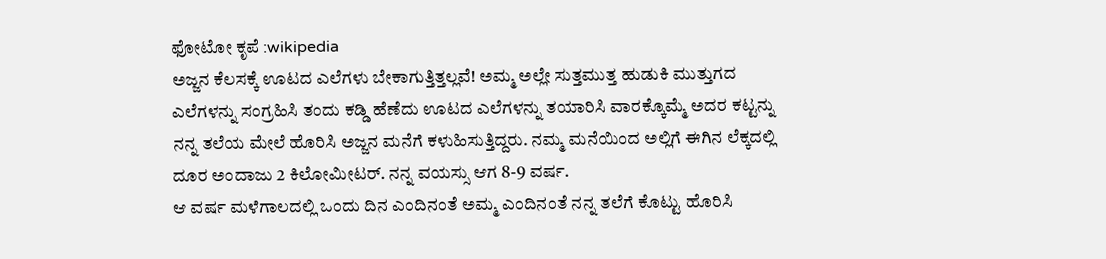ಫೋಟೋ ಕೃಪೆ :wikipedia
ಅಜ್ಜನ ಕೆಲಸಕ್ಕೆ ಊಟದ ಎಲೆಗಳು ಬೇಕಾಗುತ್ತಿತ್ತಲ್ಲವೆ! ಅಮ್ಮ ಅಲ್ಲೇ ಸುತ್ತಮುತ್ತ ಹುಡುಕಿ ಮುತ್ತುಗದ ಎಲೆಗಳನ್ನು ಸಂಗ್ರಹಿಸಿ ತಂದು ಕಡ್ಡಿ ಹೆಣೆದು ಊಟದ ಎಲೆಗಳನ್ನು ತಯಾರಿಸಿ ವಾರಕ್ಕೊಮ್ಮೆ ಅದರ ಕಟ್ಟನ್ನು ನನ್ನ ತಲೆಯ ಮೇಲೆ ಹೊರಿಸಿ ಅಜ್ಜನ ಮನೆಗೆ ಕಳುಹಿಸುತ್ತಿದ್ದರು. ನಮ್ಮ ಮನೆಯಿಂದ ಅಲ್ಲಿಗೆ ಈಗಿನ ಲೆಕ್ಕದಲ್ಲಿ ದೂರ ಅಂದಾಜು 2 ಕಿಲೋಮೀಟರ್. ನನ್ನ ವಯಸ್ಸು ಆಗ 8-9 ವರ್ಷ.
ಆ ವರ್ಷ ಮಳೆಗಾಲದಲ್ಲಿ ಒಂದು ದಿನ ಎಂದಿನಂತೆ ಅಮ್ಮ ಎಂದಿನಂತೆ ನನ್ನ ತಲೆಗೆ ಕೊಟ್ಟು ಹೊರಿಸಿ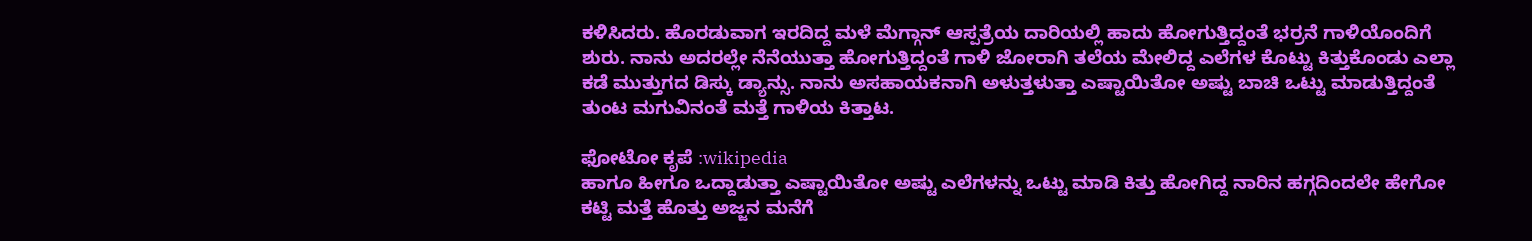ಕಳಿಸಿದರು. ಹೊರಡುವಾಗ ಇರದಿದ್ದ ಮಳೆ ಮೆಗ್ಗಾನ್ ಆಸ್ಪತ್ರೆಯ ದಾರಿಯಲ್ಲಿ ಹಾದು ಹೋಗುತ್ತಿದ್ದಂತೆ ಭರ್ರನೆ ಗಾಳಿಯೊಂದಿಗೆ ಶುರು. ನಾನು ಅದರಲ್ಲೇ ನೆನೆಯುತ್ತಾ ಹೋಗುತ್ತಿದ್ದಂತೆ ಗಾಳಿ ಜೋರಾಗಿ ತಲೆಯ ಮೇಲಿದ್ದ ಎಲೆಗಳ ಕೊಟ್ಟು ಕಿತ್ತುಕೊಂಡು ಎಲ್ಲಾ ಕಡೆ ಮುತ್ತುಗದ ಡಿಸ್ಕು ಡ್ಯಾನ್ಸು. ನಾನು ಅಸಹಾಯಕನಾಗಿ ಅಳುತ್ತಳುತ್ತಾ ಎಷ್ಟಾಯಿತೋ ಅಷ್ಟು ಬಾಚಿ ಒಟ್ಟು ಮಾಡುತ್ತಿದ್ದಂತೆ ತುಂಟ ಮಗುವಿನಂತೆ ಮತ್ತೆ ಗಾಳಿಯ ಕಿತ್ತಾಟ.

ಫೋಟೋ ಕೃಪೆ :wikipedia
ಹಾಗೂ ಹೀಗೂ ಒದ್ದಾಡುತ್ತಾ ಎಷ್ಟಾಯಿತೋ ಅಷ್ಟು ಎಲೆಗಳನ್ನು ಒಟ್ಟು ಮಾಡಿ ಕಿತ್ತು ಹೋಗಿದ್ದ ನಾರಿನ ಹಗ್ಗದಿಂದಲೇ ಹೇಗೋ ಕಟ್ಟಿ ಮತ್ತೆ ಹೊತ್ತು ಅಜ್ಜನ ಮನೆಗೆ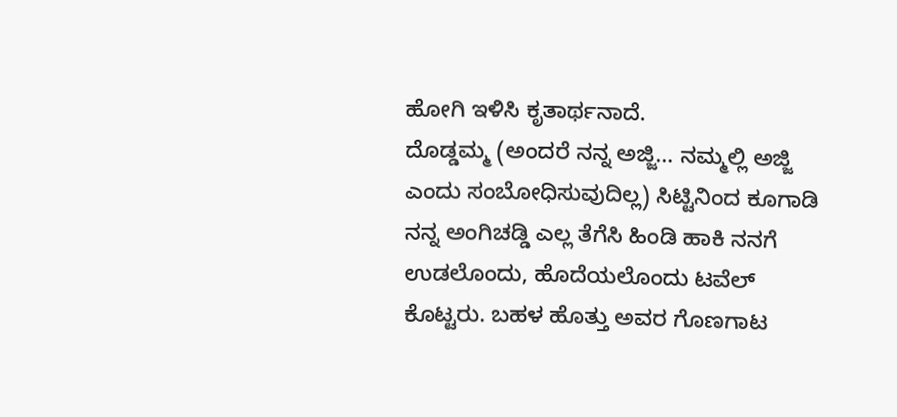ಹೋಗಿ ಇಳಿಸಿ ಕೃತಾರ್ಥನಾದೆ.
ದೊಡ್ಡಮ್ಮ (ಅಂದರೆ ನನ್ನ ಅಜ್ಜಿ… ನಮ್ಮಲ್ಲಿ ಅಜ್ಜಿ ಎಂದು ಸಂಬೋಧಿಸುವುದಿಲ್ಲ) ಸಿಟ್ಟಿನಿಂದ ಕೂಗಾಡಿ ನನ್ನ ಅಂಗಿಚಡ್ಡಿ ಎಲ್ಲ ತೆಗೆಸಿ ಹಿಂಡಿ ಹಾಕಿ ನನಗೆ ಉಡಲೊಂದು, ಹೊದೆಯಲೊಂದು ಟವೆಲ್ ಕೊಟ್ಟರು. ಬಹಳ ಹೊತ್ತು ಅವರ ಗೊಣಗಾಟ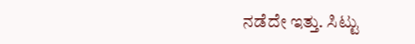ನಡೆದೇ ಇತ್ತು. ಸಿಟ್ಟು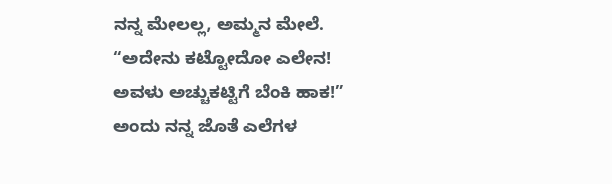ನನ್ನ ಮೇಲಲ್ಲ, ಅಮ್ಮನ ಮೇಲೆ.
“ಅದೇನು ಕಟ್ಟೋದೋ ಎಲೇನ! ಅವಳು ಅಚ್ಚುಕಟ್ಟಿಗೆ ಬೆಂಕಿ ಹಾಕ!”
ಅಂದು ನನ್ನ ಜೊತೆ ಎಲೆಗಳ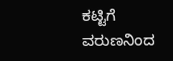ಕಟ್ಟಿಗೆ ವರುಣನಿಂದ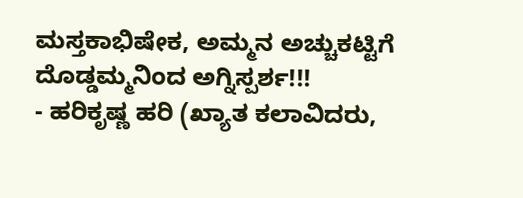ಮಸ್ತಕಾಭಿಷೇಕ, ಅಮ್ಮನ ಅಚ್ಚುಕಟ್ಟಿಗೆ ದೊಡ್ಡಮ್ಮನಿಂದ ಅಗ್ನಿಸ್ಪರ್ಶ!!!
- ಹರಿಕೃಷ್ಣ ಹರಿ (ಖ್ಯಾತ ಕಲಾವಿದರು,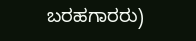ಬರಹಗಾರರು)